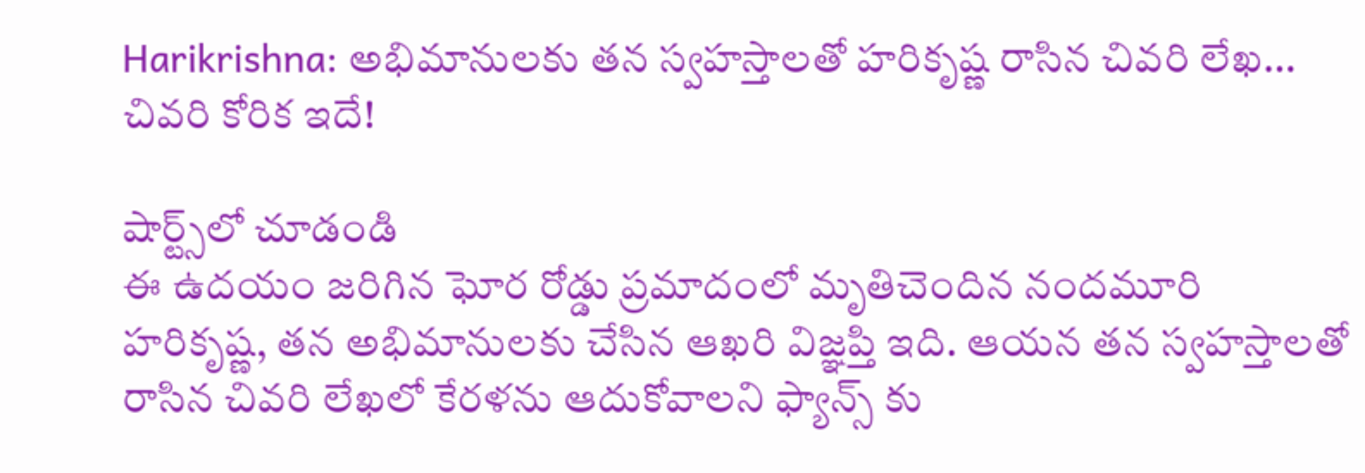Harikrishna: అభిమానులకు తన స్వహస్తాలతో హరికృష్ణ రాసిన చివరి లేఖ... చివరి కోరిక ఇదే!

షార్ట్స్‌లో చూడండి
ఈ ఉదయం జరిగిన ఘోర రోడ్డు ప్రమాదంలో మృతిచెందిన నందమూరి హరికృష్ణ, తన అభిమానులకు చేసిన ఆఖరి విజ్ఞప్తి ఇది. ఆయన తన స్వహస్తాలతో రాసిన చివరి లేఖలో కేరళను ఆదుకోవాలని ఫ్యాన్స్ కు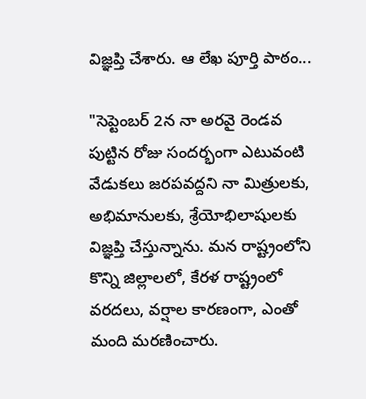విజ్ఞప్తి చేశారు. ఆ లేఖ పూర్తి పాఠం...

"సెప్టెంబర్ 2న నా అరవై రెండవ పుట్టిన రోజు సందర్భంగా ఎటువంటి వేడుకలు జరపవద్దని నా మిత్రులకు, అభిమానులకు, శ్రేయోభిలాషులకు విజ్ఞప్తి చేస్తున్నాను. మన రాష్ట్రంలోని కొన్ని జిల్లాలలో, కేరళ రాష్ట్రంలో వరదలు, వర్షాల కారణంగా, ఎంతో మంది మరణించారు.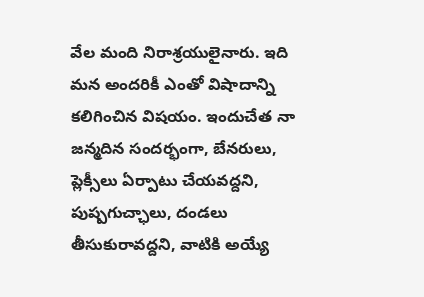వేల మంది నిరాశ్రయులైనారు. ఇది మన అందరికీ ఎంతో విషాదాన్ని కలిగించిన విషయం. ఇందుచేత నా జన్మదిన సందర్భంగా, బేనరులు, ప్లెక్సీలు ఏర్పాటు చేయవద్దని, పుష్పగుచ్ఛాలు, దండలు తీసుకురావద్దని, వాటికి అయ్యే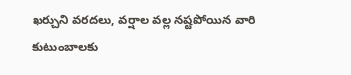ఖర్చుని వరదలు, వర్షాల వల్ల నష్టపోయిన వారి కుటుంబాలకు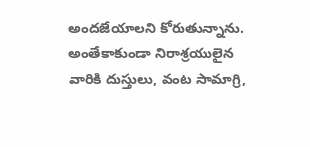అందజేయాలని కోరుతున్నాను. అంతేకాకుండా నిరాశ్రయులైన వారికి దుస్తులు, వంట సామాగ్రి,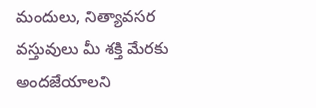మందులు, నిత్యావసర వస్తువులు మీ శక్తి మేరకు అందజేయాలని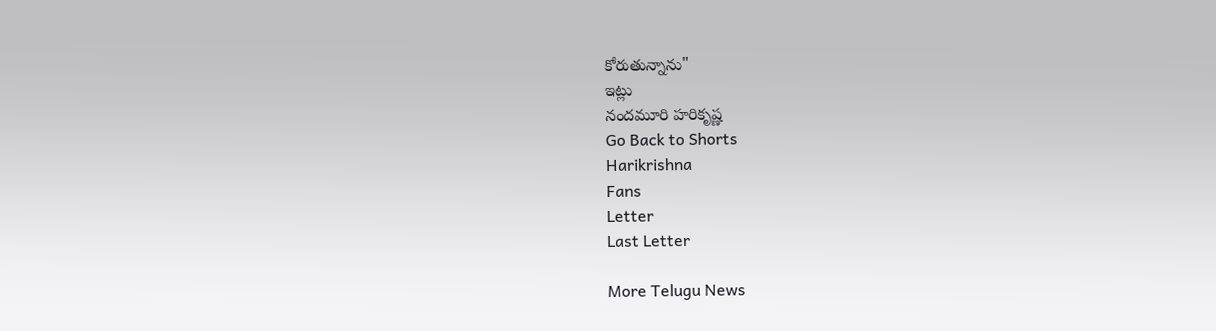కోరుతున్నాను"
ఇట్లు
నందమూరి హరికృష్ణ
Go Back to Shorts
Harikrishna
Fans
Letter
Last Letter

More Telugu News